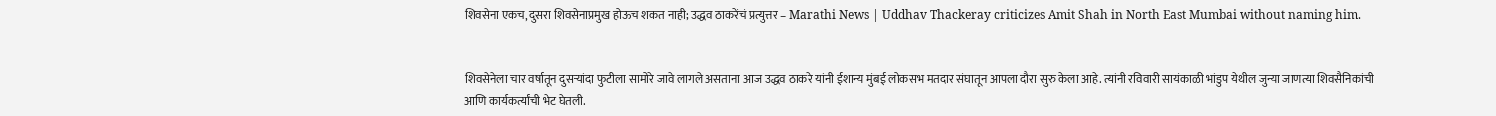शिवसेना एकच, दुसरा शिवसेनाप्रमुख होऊच शकत नाही; उद्धव ठाकरेंचं प्रत्युत्तर – Marathi News | Uddhav Thackeray criticizes Amit Shah in North East Mumbai without naming him.


शिवसेनेला चार वर्षातून दुसऱ्यांदा फुटीला सामोरे जावे लागले असताना आज उद्धव ठाकरे यांनी ईशान्य मुंबई लोकसभ मतदार संघातून आपला दौरा सुरु केला आहे. त्यांनी रविवारी सायंकाळी भांडुप येथील जुन्या जाणत्या शिवसैनिकांची आणि कार्यकर्त्यांची भेट घेतली.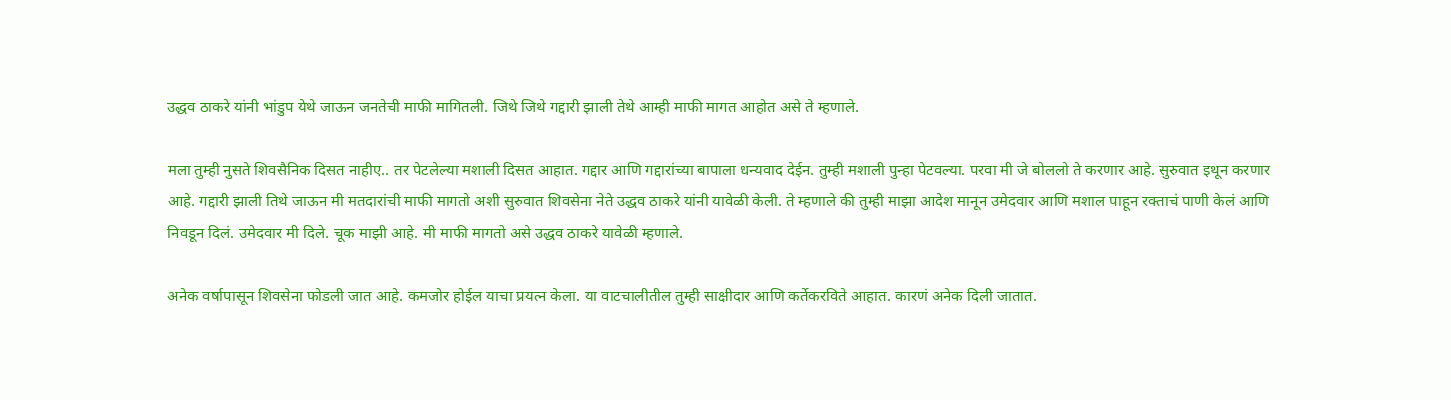उद्धव ठाकरे यांनी भांडुप येथे जाऊन जनतेची माफी मागितली. जिथे जिथे गद्दारी झाली तेथे आम्ही माफी मागत आहोत असे ते म्हणाले.

मला तुम्ही नुसते शिवसैनिक दिसत नाहीए.. तर पेटलेल्या मशाली दिसत आहात. गद्दार आणि गद्दारांच्या बापाला धन्यवाद देईन. तुम्ही मशाली पुन्हा पेटवल्या. परवा मी जे बोललो ते करणार आहे. सुरुवात इथून करणार आहे. गद्दारी झाली तिथे जाऊन मी मतदारांची माफी मागतो अशी सुरुवात शिवसेना नेते उद्धव ठाकरे यांनी यावेळी केली. ते म्हणाले की तुम्ही माझा आदेश मानून उमेदवार आणि मशाल पाहून रक्ताचं पाणी केलं आणि निवडून दिलं. उमेदवार मी दिले. चूक माझी आहे. मी माफी मागतो असे उद्धव ठाकरे यावेळी म्हणाले.

अनेक वर्षापासून शिवसेना फोडली जात आहे. कमजोर होईल याचा प्रयत्न केला. या वाटचालीतील तुम्ही साक्षीदार आणि कर्तेकरविते आहात. कारणं अनेक दिली जातात.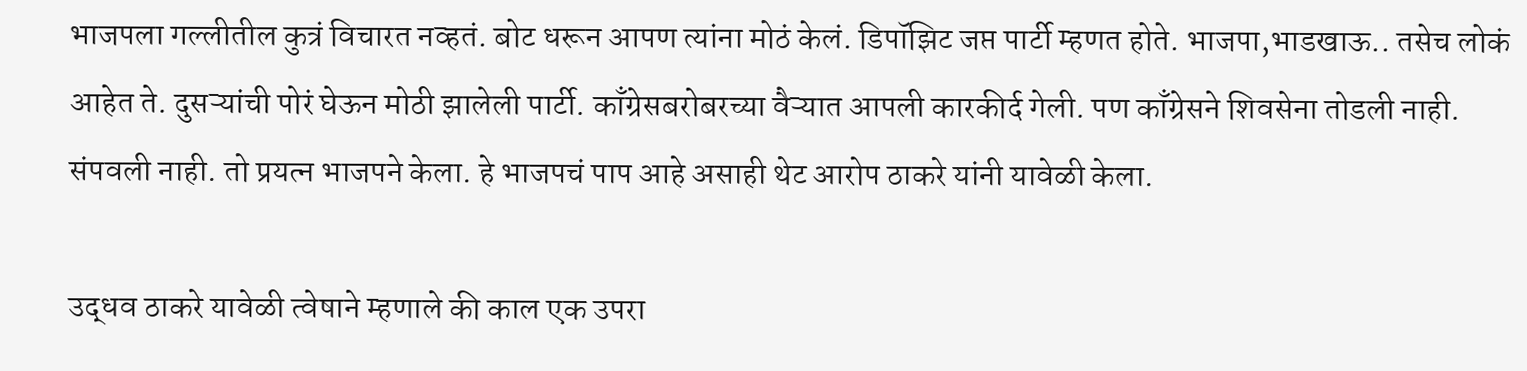भाजपला गल्लीतील कुत्रं विचारत नव्हतं. बोट धरून आपण त्यांना मोठं केलं. डिपॉझिट जप्त पार्टी म्हणत होते. भाजपा,भाडखाऊ.. तसेच लोकं आहेत ते. दुसऱ्यांची पोरं घेऊन मोठी झालेली पार्टी. काँग्रेसबरोबरच्या वैऱ्यात आपली कारकीर्द गेली. पण काँग्रेसने शिवसेना तोडली नाही. संपवली नाही. तो प्रयत्न भाजपने केला. हे भाजपचं पाप आहे असाही थेट आरोप ठाकरे यांनी यावेळी केला.

उद्धव ठाकरे यावेळी त्वेषाने म्हणाले की काल एक उपरा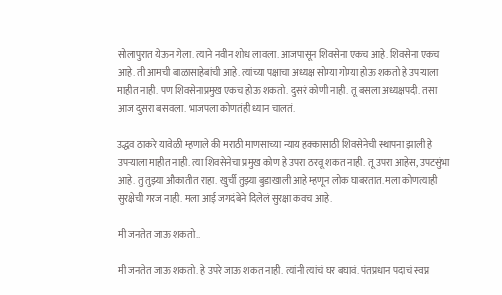सोलापुरात येऊन गेला. त्याने नवीन शोध लावला. आजपासून शिवसेना एकच आहे. शिवसेना एकच आहे. ती आमची बाळासाहेबांची आहे. त्यांच्या पक्षाचा अध्यक्ष सोम्या गोम्या होऊ शकतो हे उपऱ्याला माहीत नाही. पण शिवसेनाप्रमुख एकच होऊ शकतो. दुसरं कोणी नाही. तू बसला अध्यक्षपदी. तसा आज दुसरा बसवला. भाजपला कोणतंही ध्यान चालतं.

उद्धव ठाकरे यावेळी म्हणाले की मराठी माणसाच्या न्याय हक्कासाठी शिवसेनेची स्थापना झाली हे उपऱ्याला माहीत नाही. त्या शिवसेनेचा प्रमुख कोण हे उपरा ठरवू शकत नाही. तू उपरा आहेस, उपटसुंभा आहे. तु तुझ्या औकातीत राहा. खुर्ची तुझ्या बुडाखाली आहे म्हणून लोक घाबरतात. मला कोणत्याही सुरक्षेची गरज नाही. मला आई जगदंबेने दिलेलं सुरक्षा कवच आहे.

मी जनतेत जाऊ शकतो..

मी जनतेत जाऊ शकतो. हे उपरे जाऊ शकत नाही. त्यांनी त्यांचं घर बघावं. पंतप्रधान पदाचं स्वप्न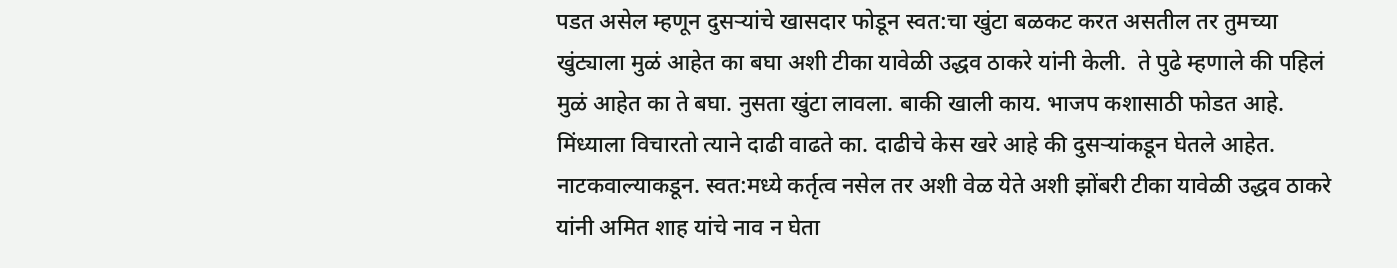पडत असेल म्हणून दुसऱ्यांचे खासदार फोडून स्वत:चा खुंटा बळकट करत असतील तर तुमच्या खुंट्याला मुळं आहेत का बघा अशी टीका यावेळी उद्धव ठाकरे यांनी केली.  ते पुढे म्हणाले की पहिलं मुळं आहेत का ते बघा. नुसता खुंटा लावला. बाकी खाली काय. भाजप कशासाठी फोडत आहे. मिंध्याला विचारतो त्याने दाढी वाढते का. दाढीचे केस खरे आहे की दुसऱ्यांकडून घेतले आहेत. नाटकवाल्याकडून. स्वत:मध्ये कर्तृत्व नसेल तर अशी वेळ येते अशी झोंबरी टीका यावेळी उद्धव ठाकरे यांनी अमित शाह यांचे नाव न घेता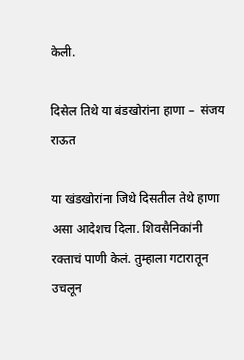केली.

दिसेल तिथे या बंडखोरांना हाणा –  संजय राऊत

या खंडखोरांना जिथे दिसतील तेथे हाणा असा आदेशच दिला. शिवसैनिकांनी रक्ताचं पाणी केलं. तुम्हाला गटारातून उचलून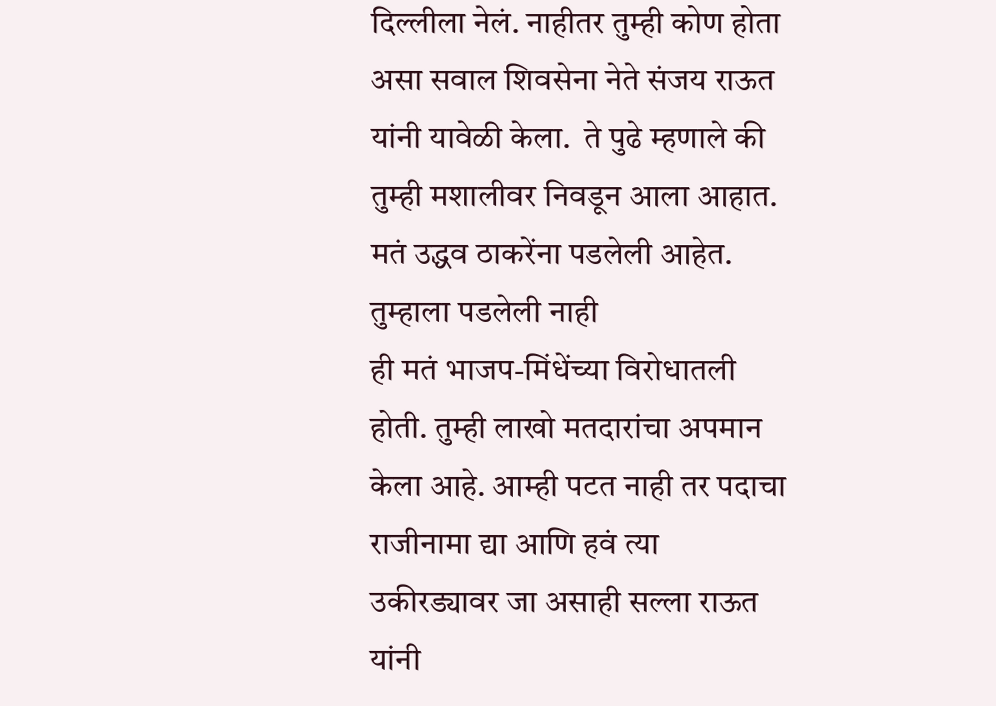दिल्लीला नेलं. नाहीतर तुम्ही कोण होता असा सवाल शिवसेना नेते संजय राऊत यांनी यावेळी केला.  ते पुढे म्हणाले की  तुम्ही मशालीवर निवडून आला आहात. मतं उद्धव ठाकरेंना पडलेली आहेत. तुम्हाला पडलेली नाही
ही मतं भाजप-मिंधेंच्या विरोधातली होती. तुम्ही लाखो मतदारांचा अपमान केला आहे. आम्ही पटत नाही तर पदाचा राजीनामा द्या आणि हवं त्या उकीरड्यावर जा असाही सल्ला राऊत यांनी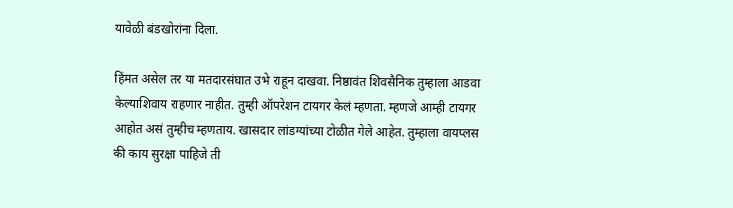यावेळी बंडखोरांना दिला.

हिंमत असेल तर या मतदारसंघात उभे राहून दाखवा. निष्ठावंत शिवसैनिक तुम्हाला आडवा केल्याशिवाय राहणार नाहीत. तुम्ही ऑपरेशन टायगर केलं म्हणता. म्हणजे आम्ही टायगर आहोत असं तुम्हीच म्हणताय. खासदार लांडग्यांच्या टोळीत गेले आहेत. तुम्हाला वायप्लस की काय सुरक्षा पाहिजे ती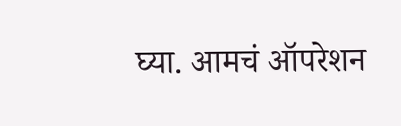घ्या. आमचं ऑपरेशन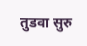तुडवा सुरु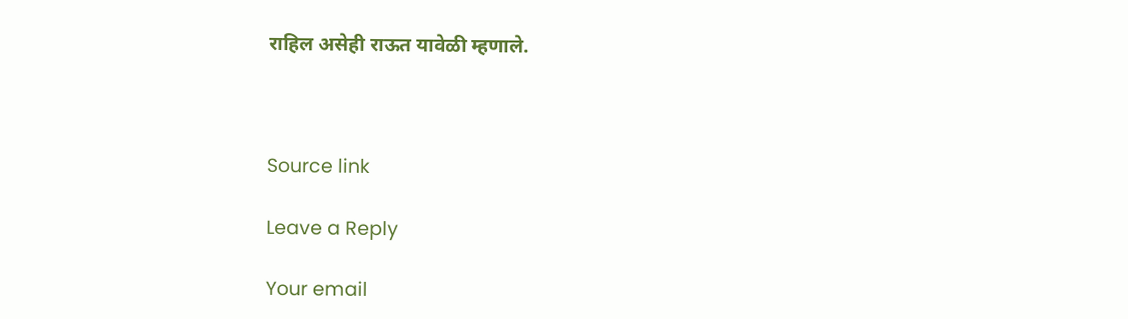राहिल असेही राऊत यावेळी म्हणाले.



Source link

Leave a Reply

Your email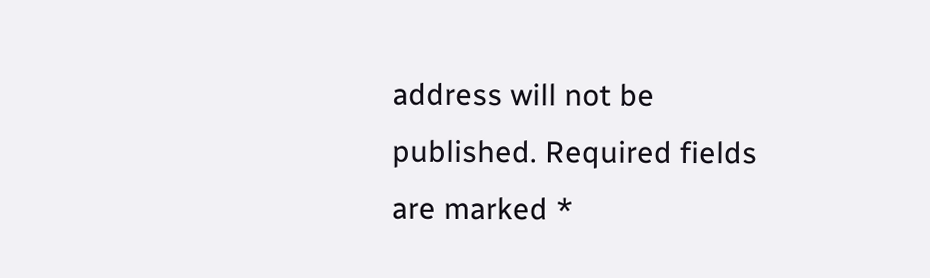address will not be published. Required fields are marked *